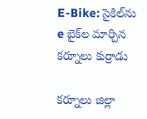E-Bike: సైకిల్‌ను e బైక్‌ల మార్చిన కర్నూలు కుర్రాడు

కర్నూలు జిల్లా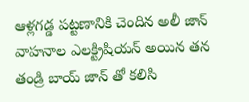ఆళ్లగడ్డ పట్టణానికి చెందిన అలీ జాన్ వాహనాల ఎలక్ట్రిషియన్ అయిన తన తండ్రి బాయ్ జాన్ తో కలిసి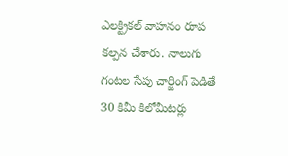ఎలక్ట్రికల్ వాహనం రూప కల్పన చేశారు. నాలుగు గంటల సేపు చార్జింగ్ పెడితే 30 కిమీ కిలోమీటర్లు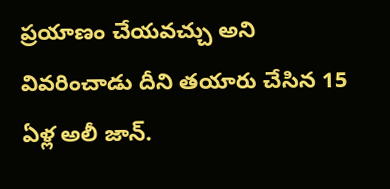ప్రయాణం చేయవచ్చు అని వివరించాడు దీని తయారు చేసిన 15 ఏళ్ల అలీ జాన్.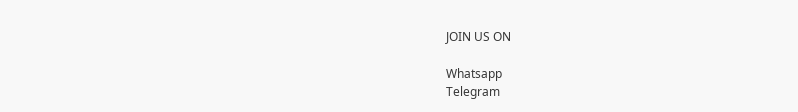JOIN US ON

Whatsapp
Telegram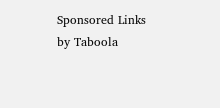Sponsored Links by Taboola